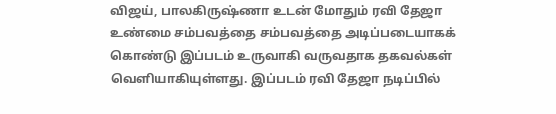விஜய், பாலகிருஷ்ணா உடன் மோதும் ரவி தேஜா
உண்மை சம்பவத்தை சம்பவத்தை அடிப்படையாகக் கொண்டு இப்படம் உருவாகி வருவதாக தகவல்கள் வெளியாகியுள்ளது. இப்படம் ரவி தேஜா நடிப்பில்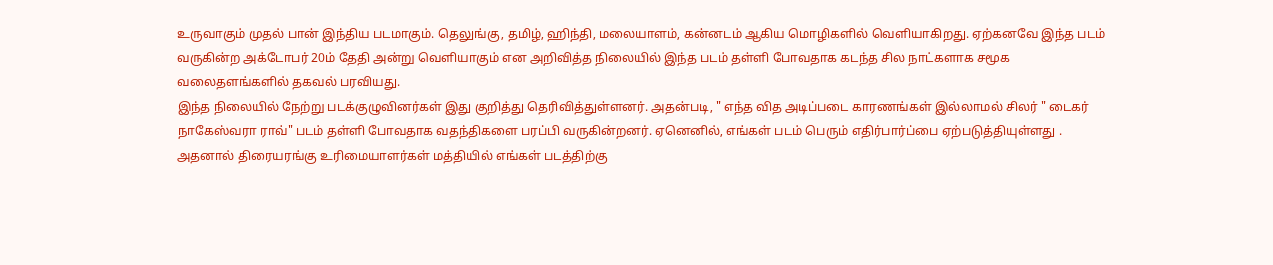உருவாகும் முதல் பான் இந்திய படமாகும். தெலுங்கு, தமிழ், ஹிந்தி, மலையாளம், கன்னடம் ஆகிய மொழிகளில் வெளியாகிறது. ஏற்கனவே இந்த படம் வருகின்ற அக்டோபர் 20ம் தேதி அன்று வெளியாகும் என அறிவித்த நிலையில் இந்த படம் தள்ளி போவதாக கடந்த சில நாட்களாக சமூக வலைதளங்களில் தகவல் பரவியது.
இந்த நிலையில் நேற்று படக்குழுவினர்கள் இது குறித்து தெரிவித்துள்ளனர். அதன்படி, " எந்த வித அடிப்படை காரணங்கள் இல்லாமல் சிலர் " டைகர் நாகேஸ்வரா ராவ்" படம் தள்ளி போவதாக வதந்திகளை பரப்பி வருகின்றனர். ஏனெனில், எங்கள் படம் பெரும் எதிர்பார்ப்பை ஏற்படுத்தியுள்ளது . அதனால் திரையரங்கு உரிமையாளர்கள் மத்தியில் எங்கள் படத்திற்கு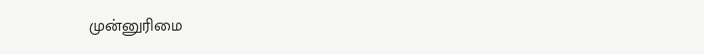முன்னுரிமை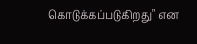கொடுக்கப்படுகிறது" என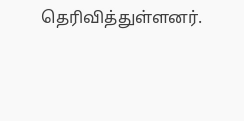தெரிவித்துள்ளனர்.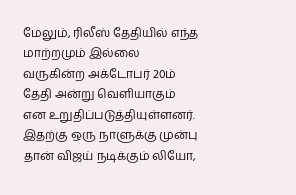மேலும், ரிலீஸ் தேதியில் எந்த மாற்றமும் இல்லை வருகின்ற அக்டோபர் 20ம் தேதி அன்று வெளியாகும் என உறுதிப்படுத்தியுள்ளனர்.
இதற்கு ஒரு நாளுக்கு முன்பு தான் விஜய் நடிக்கும் லியோ,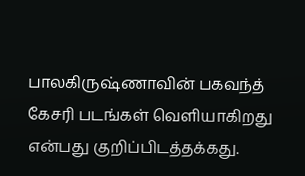பாலகிருஷ்ணாவின் பகவந்த் கேசரி படங்கள் வெளியாகிறது என்பது குறிப்பிடத்தக்கது.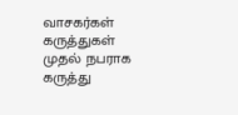வாசகர்கள் கருத்துகள்
முதல் நபராக கருத்து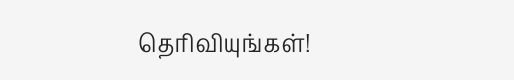தெரிவியுங்கள்!